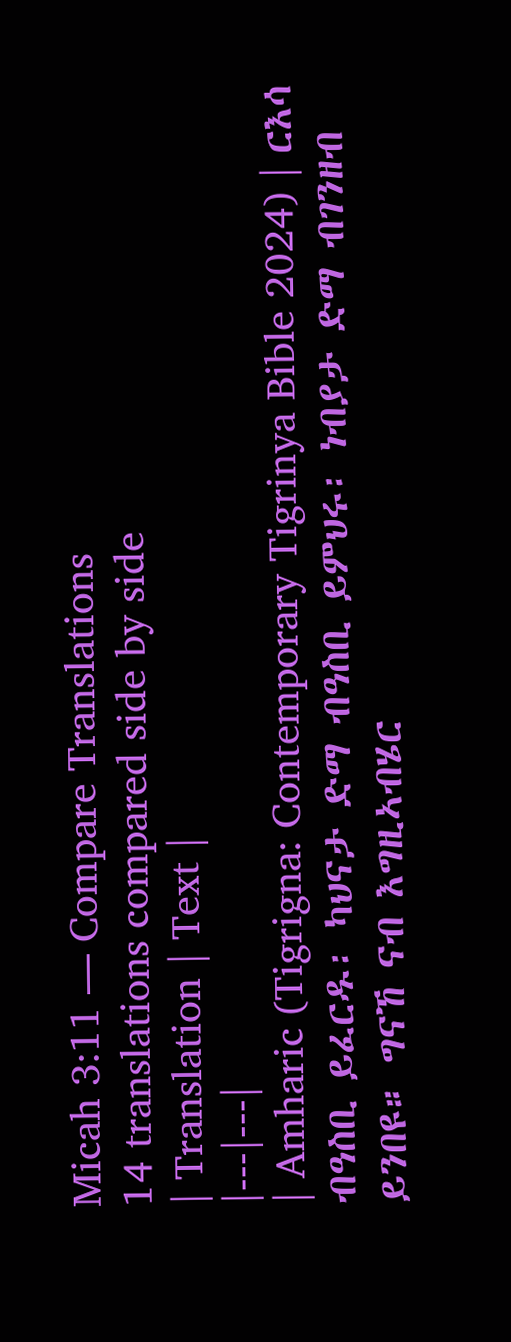Micah 3:11 — Compare Translations
14 translations compared side by side
| Translation | Text |
|---|---|
| Amharic (Tigrigna: Contemporary Tigrinya Bible 2024) | ርእሳ ብዓስቢ ይፈርዱ፡ ካህናታ ድማ ብዓስቢ ይምህሩ፡ ነብያታ ድማ ብገንዘብ ይንበዩ። ግናኸ ናብ እግዚኣብሄር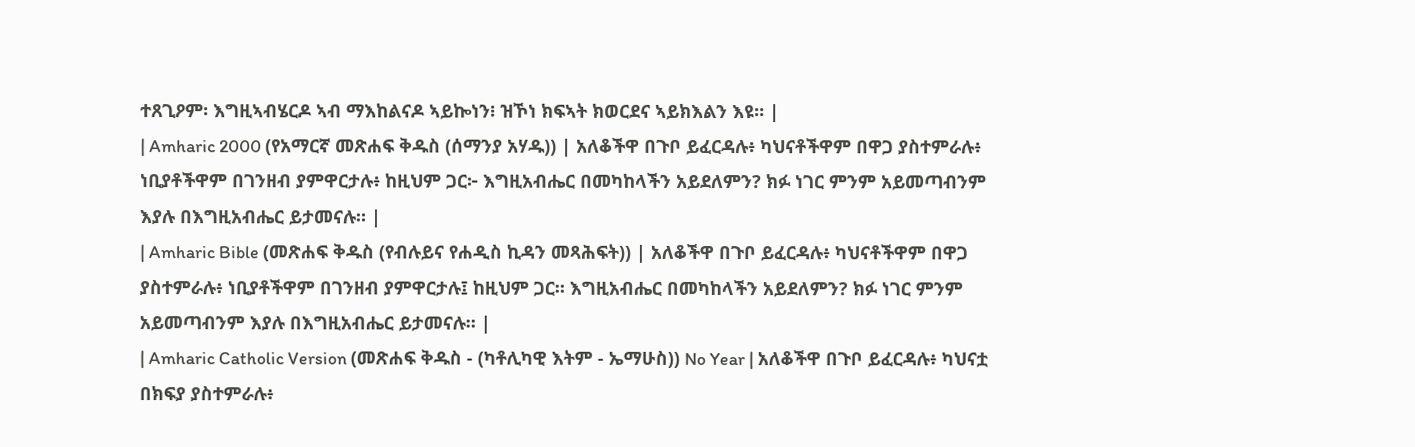ተጸጊዖም፡ እግዚኣብሄርዶ ኣብ ማእከልናዶ ኣይኰነን፧ ዝኾነ ክፍኣት ክወርደና ኣይክእልን እዩ። |
| Amharic 2000 (የአማርኛ መጽሐፍ ቅዱስ (ሰማንያ አሃዱ)) | አለቆችዋ በጉቦ ይፈርዳሉ፥ ካህናቶችዋም በዋጋ ያስተምራሉ፥ ነቢያቶችዋም በገንዘብ ያምዋርታሉ፥ ከዚህም ጋር፦ እግዚአብሔር በመካከላችን አይደለምን? ክፉ ነገር ምንም አይመጣብንም እያሉ በእግዚአብሔር ይታመናሉ። |
| Amharic Bible (መጽሐፍ ቅዱስ (የብሉይና የሐዲስ ኪዳን መጻሕፍት)) | አለቆችዋ በጉቦ ይፈርዳሉ፥ ካህናቶችዋም በዋጋ ያስተምራሉ፥ ነቢያቶችዋም በገንዘብ ያምዋርታሉ፤ ከዚህም ጋር። እግዚአብሔር በመካከላችን አይደለምን? ክፉ ነገር ምንም አይመጣብንም እያሉ በእግዚአብሔር ይታመናሉ። |
| Amharic Catholic Version (መጽሐፍ ቅዱስ - (ካቶሊካዊ እትም - ኤማሁስ)) No Year | አለቆችዋ በጉቦ ይፈርዳሉ፥ ካህናቷ በክፍያ ያስተምራሉ፥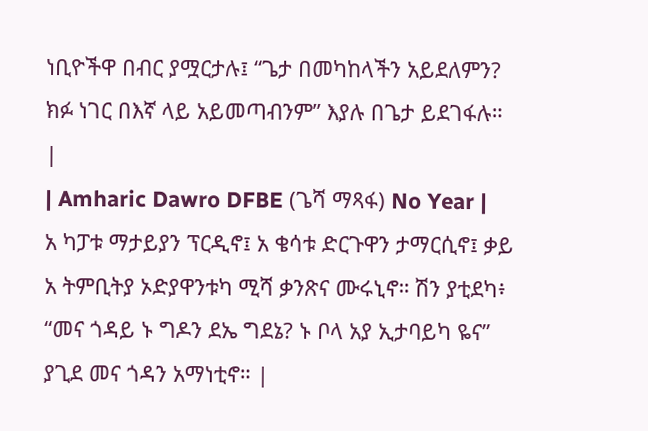ነቢዮችዋ በብር ያሟርታሉ፤ “ጌታ በመካከላችን አይደለምን? ክፉ ነገር በእኛ ላይ አይመጣብንም” እያሉ በጌታ ይደገፋሉ። |
| Amharic Dawro DFBE (ጌሻ ማጻፋ) No Year | አ ካፓቱ ማታይያን ፕርዲኖ፤ አ ቄሳቱ ድርጉዋን ታማርሲኖ፤ ቃይ አ ትምቢትያ ኦድያዋንቱካ ሚሻ ቃንጽና ሙሩኒኖ። ሽን ያቲደካ፥ “መና ጎዳይ ኑ ግዶን ደኤ ግደኔ? ኑ ቦላ አያ ኢታባይካ ዬና” ያጊደ መና ጎዳን አማነቲኖ። |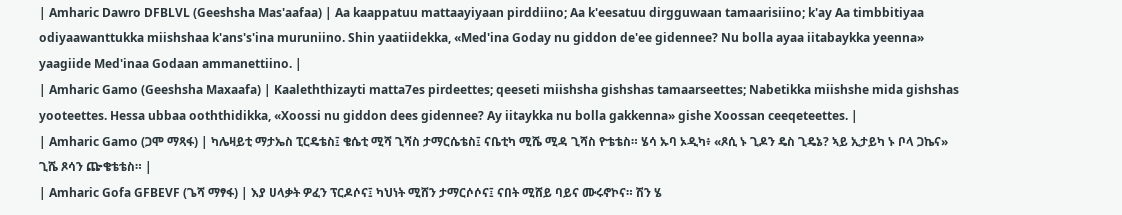| Amharic Dawro DFBLVL (Geeshsha Mas'aafaa) | Aa kaappatuu mattaayiyaan pirddiino; Aa k'eesatuu dirgguwaan tamaarisiino; k'ay Aa timbbitiyaa odiyaawanttukka miishshaa k'ans's'ina muruniino. Shin yaatiidekka, «Med'ina Goday nu giddon de'ee gidennee? Nu bolla ayaa iitabaykka yeenna» yaagiide Med'inaa Godaan ammanettiino. |
| Amharic Gamo (Geeshsha Maxaafa) | Kaaleththizayti matta7es pirdeettes; qeeseti miishsha gishshas tamaarseettes; Nabetikka miishshe mida gishshas yooteettes. Hessa ubbaa ooththidikka, «Xoossi nu giddon dees gidennee? Ay iitaykka nu bolla gakkenna» gishe Xoossan ceeqeteettes. |
| Amharic Gamo (ጋሞ ማጻፋ) | ካሌዛይቲ ማታኤስ ፒርዴቴስ፤ ቄሴቲ ሚሻ ጊሻስ ታማርሴቴስ፤ ናቤቲካ ሚሼ ሚዳ ጊሻስ ዮቴቴስ። ሄሳ ኡባ ኦዲካ፥ «ጾሲ ኑ ጊዶን ዴስ ጊዴኔ? ኣይ ኢታይካ ኑ ቦላ ጋኬና» ጊሼ ጾሳን ጬቄቴቴስ። |
| Amharic Gofa GFBEVF (ጌሻ ማፃፋ) | እያ ሀላቃት ዎፈን ፕርዶሶና፤ ካህነት ሚሸን ታማርሶሶና፤ ናበት ሚሸይ ባይና ሙሩኖኮና። ሽን ሄ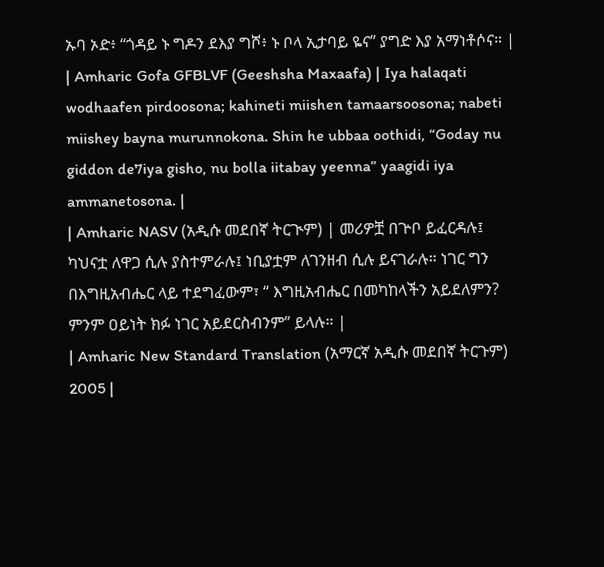ኡባ ኦድ፥ “ጎዳይ ኑ ግዶን ደእያ ግሾ፥ ኑ ቦላ ኢታባይ ዬና” ያግድ እያ አማነቶሶና። |
| Amharic Gofa GFBLVF (Geeshsha Maxaafa) | Iya halaqati wodhaafen pirdoosona; kahineti miishen tamaarsoosona; nabeti miishey bayna murunnokona. Shin he ubbaa oothidi, “Goday nu giddon de7iya gisho, nu bolla iitabay yeenna” yaagidi iya ammanetosona. |
| Amharic NASV (አዲሱ መደበኛ ትርጒም) | መሪዎቿ በጕቦ ይፈርዳሉ፤ ካህናቷ ለዋጋ ሲሉ ያስተምራሉ፤ ነቢያቷም ለገንዘብ ሲሉ ይናገራሉ። ነገር ግን በእግዚአብሔር ላይ ተደግፈውም፣ “ እግዚአብሔር በመካከላችን አይደለምን? ምንም ዐይነት ክፉ ነገር አይደርስብንም” ይላሉ። |
| Amharic New Standard Translation (አማርኛ አዲሱ መደበኛ ትርጉም) 2005 |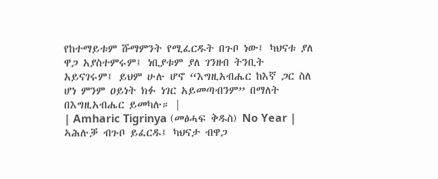የከተማይቱም ሹማምንት የሚፈርዱት በጉቦ ነው፤ ካህናቱ ያለ ዋጋ አያስተምሩም፤ ነቢያቱም ያለ ገንዘብ ትንቢት አይናገሩም፤ ይህም ሁሉ ሆኖ “እግዚአብሔር ከእኛ ጋር ስለ ሆነ ምንም ዐይነት ክፉ ነገር አይመጣብንም” በማለት በእግዚአብሔር ይመካሉ። |
| Amharic Tigrinya (መፅሓፍ ቅዱስ) No Year | ኣሕሉቓ ብጉቦ ይፈርዱ፤ ካህናታ ብዋጋ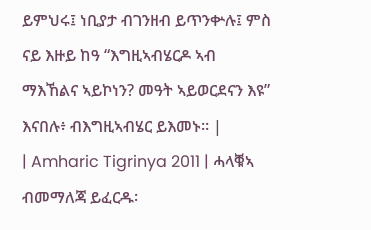ይምህሩ፤ ነቢያታ ብገንዘብ ይጥንቍሉ፤ ምስ ናይ እዙይ ከዓ “እግዚኣብሄርዶ ኣብ ማእኸልና ኣይኮነን? መዓት ኣይወርደናን እዩ” እናበሉ፥ ብእግዚኣብሄር ይእመኑ። |
| Amharic Tigrinya 2011 | ሓላቑኣ ብመማለጃ ይፈርዱ፡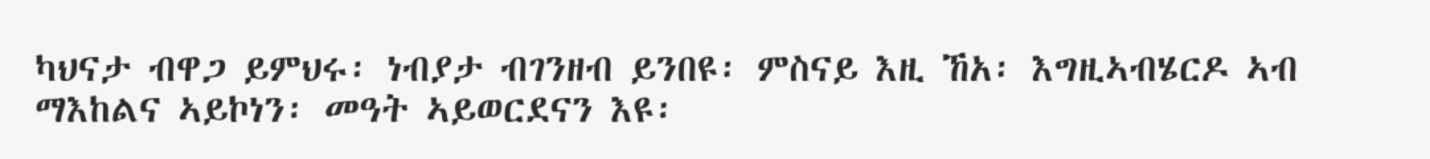ካህናታ ብዋጋ ይምህሩ፡ ነብያታ ብገንዘብ ይንበዩ፡ ምስናይ እዚ ኸአ፡ እግዚኣብሄርዶ ኣብ ማእከልና ኣይኮነን፡ መዓት ኣይወርደናን እዩ፡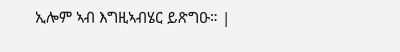ኢሎም ኣብ እግዚኣብሄር ይጽግዑ። |